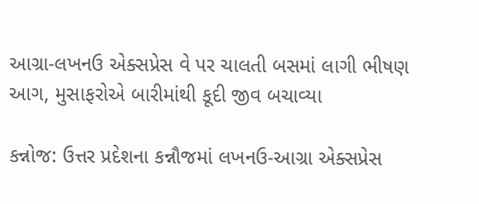આગ્રા-લખનઉ એક્સપ્રેસ વે પર ચાલતી બસમાં લાગી ભીષણ આગ, મુસાફરોએ બારીમાંથી કૂદી જીવ બચાવ્યા

કન્નોજ: ઉત્તર પ્રદેશના કન્નૌજમાં લખનઉ-આગ્રા એક્સપ્રેસ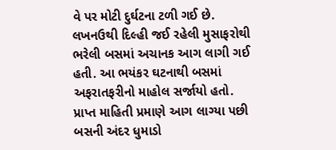વે પર મોટી દુર્ઘટના ટળી ગઈ છે. લખનઉથી દિલ્હી જઈ રહેલી મુસાફરોથી ભરેલી બસમાં અચાનક આગ લાગી ગઈ હતી. આ ભયંકર ઘટનાથી બસમાં અફરાતફરીનો માહોલ સર્જાયો હતો. પ્રાપ્ત માહિતી પ્રમાણે આગ લાગ્યા પછી બસની અંદર ધુમાડો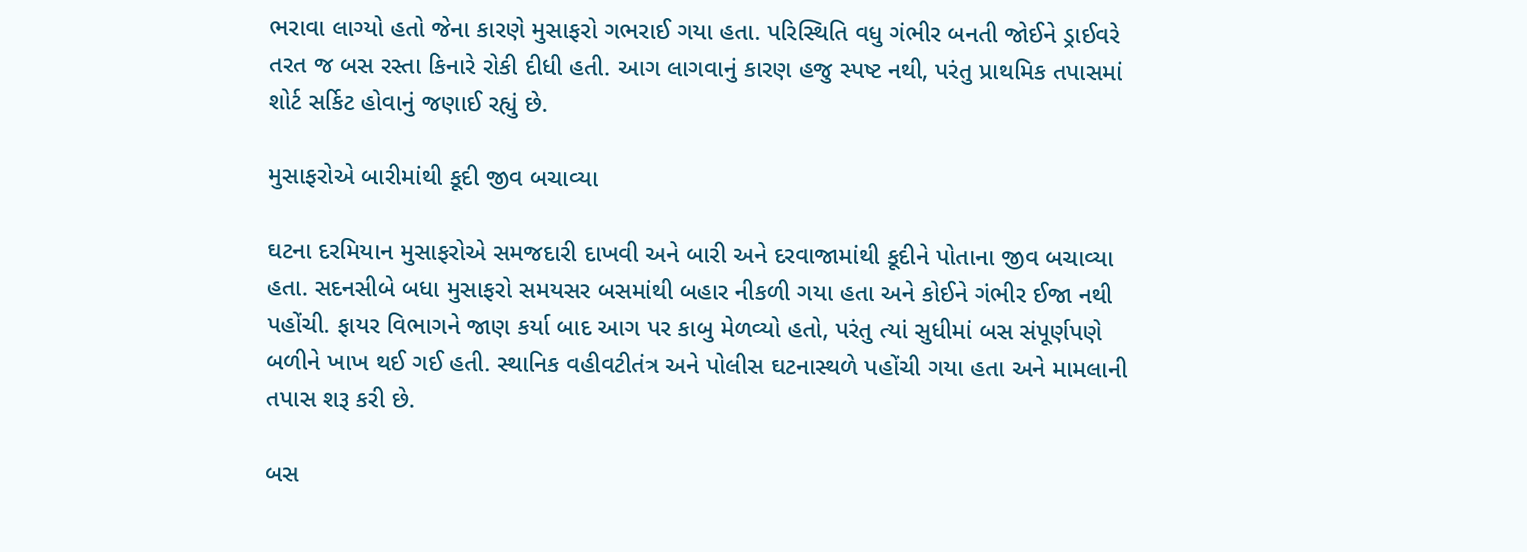ભરાવા લાગ્યો હતો જેના કારણે મુસાફરો ગભરાઈ ગયા હતા. પરિસ્થિતિ વધુ ગંભીર બનતી જોઈને ડ્રાઈવરે તરત જ બસ રસ્તા કિનારે રોકી દીધી હતી. આગ લાગવાનું કારણ હજુ સ્પષ્ટ નથી, પરંતુ પ્રાથમિક તપાસમાં શોર્ટ સર્કિટ હોવાનું જણાઈ રહ્યું છે.

મુસાફરોએ બારીમાંથી કૂદી જીવ બચાવ્યા

ઘટના દરમિયાન મુસાફરોએ સમજદારી દાખવી અને બારી અને દરવાજામાંથી કૂદીને પોતાના જીવ બચાવ્યા હતા. સદનસીબે બધા મુસાફરો સમયસર બસમાંથી બહાર નીકળી ગયા હતા અને કોઈને ગંભીર ઈજા નથી પહોંચી. ફાયર વિભાગને જાણ કર્યા બાદ આગ પર કાબુ મેળવ્યો હતો, પરંતુ ત્યાં સુધીમાં બસ સંપૂર્ણપણે બળીને ખાખ થઈ ગઈ હતી. સ્થાનિક વહીવટીતંત્ર અને પોલીસ ઘટનાસ્થળે પહોંચી ગયા હતા અને મામલાની તપાસ શરૂ કરી છે.

બસ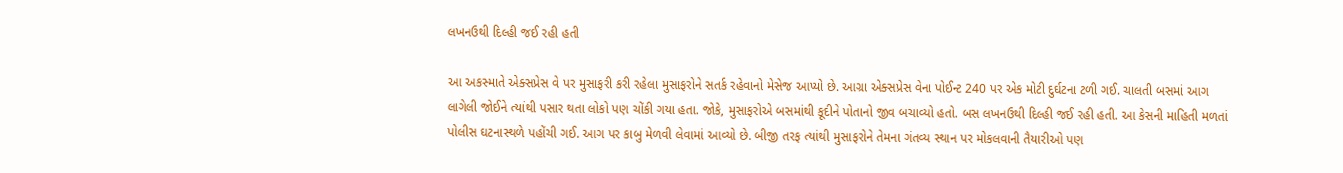લખનઉથી દિલ્હી જઈ રહી હતી

આ અકસ્માતે એક્સપ્રેસ વે પર મુસાફરી કરી રહેલા મુસાફરોને સતર્ક રહેવાનો મેસેજ આપ્યો છે. આગ્રા એક્સપ્રેસ વેના પોઈન્ટ 240 પર એક મોટી દુર્ઘટના ટળી ગઈ. ચાલતી બસમાં આગ લાગેલી જોઈને ત્યાંથી પસાર થતા લોકો પણ ચોંકી ગયા હતા. જોકે, મુસાફરોએ બસમાંથી કૂદીને પોતાનો જીવ બચાવ્યો હતો. બસ લખનઉથી દિલ્હી જઈ રહી હતી. આ કેસની માહિતી મળતાં પોલીસ ઘટનાસ્થળે પહોંચી ગઈ. આગ પર કાબુ મેળવી લેવામાં આવ્યો છે. બીજી તરફ ત્યાંથી મુસાફરોને તેમના ગંતવ્ય સ્થાન પર મોકલવાની તૈયારીઓ પણ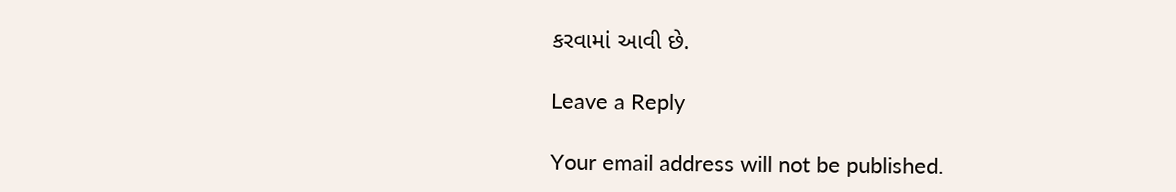કરવામાં આવી છે.

Leave a Reply

Your email address will not be published.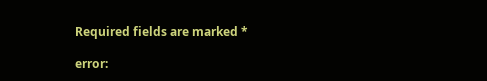Required fields are marked *

error: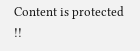Content is protected !!